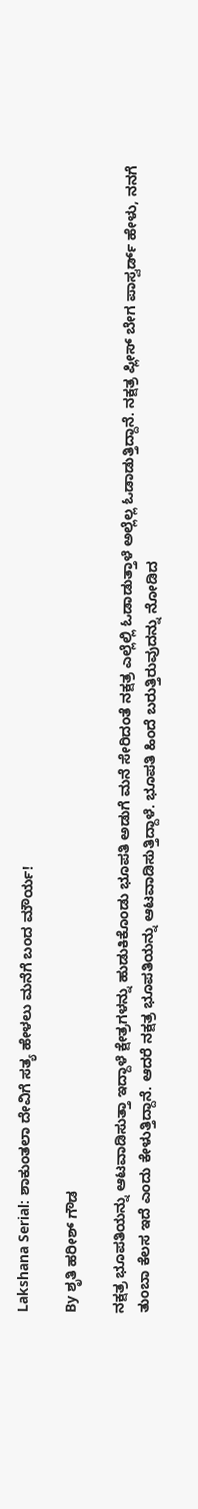Lakshana Serial: ಶಾಕುಂತಲಾ ದೇವಿಗೆ ಸತ್ಯ ಹೇಳಲು ಮನೆಗೆ ಬಂದ ಮೌರ್ಯ!

By ಶೃತಿ ಹರೀಶ್ ಗೌಡ

ನಕ್ಷತ್ರ ಭೂಪತಿಯನ್ನು ಆಟವಾಡಿಸುತ್ತಾ ಇದ್ದಾಳೆ ಕ್ಷೇತ್ರಗಳನ್ನು ಹುಡುಕಿಕೊಂಡು ಭೂಪತಿ ಅಡುಗೆ ಮನೆ ಸೇರಿದಂತೆ ನಕ್ಷತ್ರ ಎಲ್ಲೆಲ್ಲಿ ಓಡಾಡುತ್ತಾಳೆ ಅಲ್ಲೆಲ್ಲ ಓಡಾಡುತ್ತಿದ್ದಾನೆ. ನಕ್ಷತ್ರ ಪ್ಲೀಸ್ ಬೇಗ ಪಾಸ್ವರ್ಡ್ ಹೇಳು, ನನಗೆ ತುಂಬಾ ಕೆಲಸ ಇದೆ ಎಂದು ಕೇಳುತ್ತಿದ್ದಾನೆ. ಆದರೆ ನಕ್ಷತ್ರ ಭೂಪತಿಯನ್ನು ಆಟವಾಡಿಸುತ್ತಿದ್ದಾಳೆ. ಭೂಪತಿ ಹಿಂದೆ ಬರುತ್ತಿರುವುದನ್ನು ನೋಡಿದ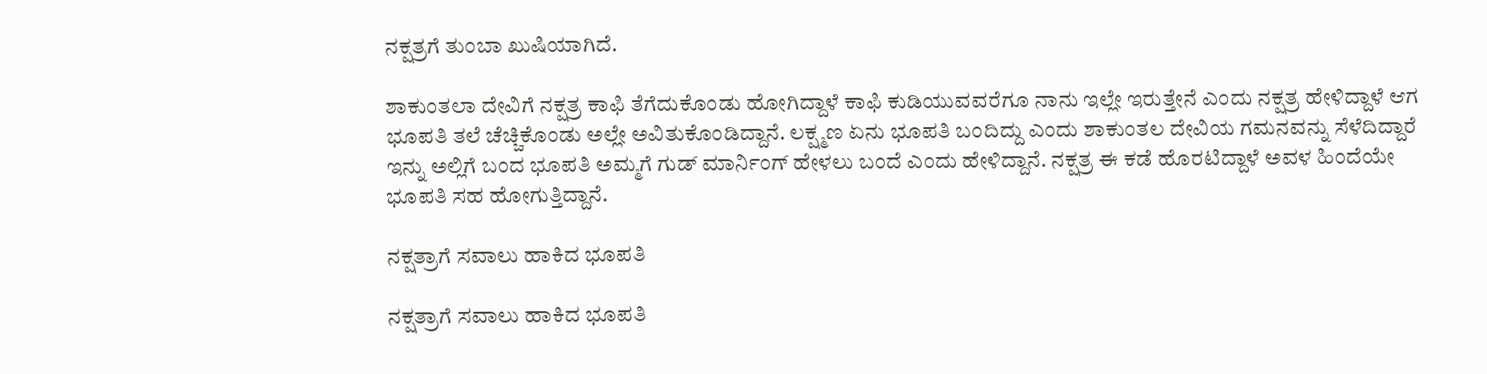ನಕ್ಷತ್ರಗೆ ತುಂಬಾ ಖುಷಿಯಾಗಿದೆ.

ಶಾಕುಂತಲಾ ದೇವಿಗೆ ನಕ್ಷತ್ರ ಕಾಫಿ ತೆಗೆದುಕೊಂಡು ಹೋಗಿದ್ದಾಳೆ ಕಾಫಿ ಕುಡಿಯುವವರೆಗೂ ನಾನು ಇಲ್ಲೇ ಇರುತ್ತೇನೆ ಎಂದು ನಕ್ಷತ್ರ ಹೇಳಿದ್ದಾಳೆ ಆಗ ಭೂಪತಿ ತಲೆ ಚೆಚ್ಚಿಕೊಂಡು ಅಲ್ಲೇ ಅವಿತುಕೊಂಡಿದ್ದಾನೆ. ಲಕ್ಷ್ಮಣ ಏನು ಭೂಪತಿ ಬಂದಿದ್ದು ಎಂದು ಶಾಕುಂತಲ ದೇವಿಯ ಗಮನವನ್ನು ಸೆಳೆದಿದ್ದಾರೆ ಇನ್ನು ಅಲ್ಲಿಗೆ ಬಂದ ಭೂಪತಿ ಅಮ್ಮಗೆ ಗುಡ್ ಮಾರ್ನಿಂಗ್ ಹೇಳಲು ಬಂದೆ ಎಂದು ಹೇಳಿದ್ದಾನೆ. ನಕ್ಷತ್ರ ಈ ಕಡೆ ಹೊರಟಿದ್ದಾಳೆ ಅವಳ ಹಿಂದೆಯೇ ಭೂಪತಿ ಸಹ ಹೋಗುತ್ತಿದ್ದಾನೆ.

ನಕ್ಷತ್ರಾಗೆ ಸವಾಲು ಹಾಕಿದ ಭೂಪತಿ

ನಕ್ಷತ್ರಾಗೆ ಸವಾಲು ಹಾಕಿದ ಭೂಪತಿ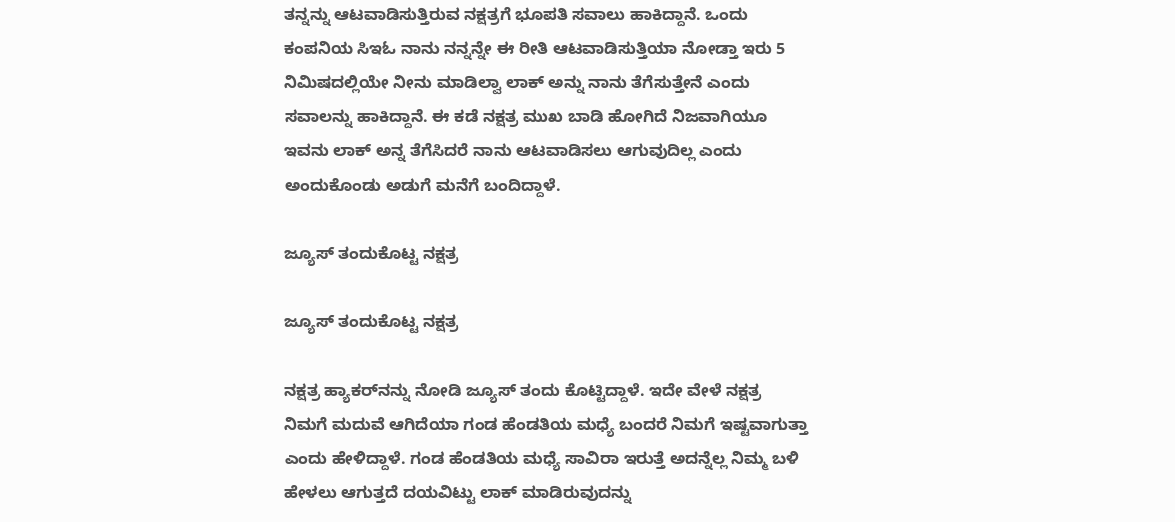ತನ್ನನ್ನು ಆಟವಾಡಿಸುತ್ತಿರುವ ನಕ್ಷತ್ರಗೆ ಭೂಪತಿ ಸವಾಲು ಹಾಕಿದ್ದಾನೆ. ಒಂದು ಕಂಪನಿಯ ಸಿಇಓ ನಾನು ನನ್ನನ್ನೇ ಈ ರೀತಿ ಆಟವಾಡಿಸುತ್ತಿಯಾ ನೋಡ್ತಾ ಇರು 5 ನಿಮಿಷದಲ್ಲಿಯೇ ನೀನು ಮಾಡಿಲ್ವಾ ಲಾಕ್ ಅನ್ನು ನಾನು ತೆಗೆಸುತ್ತೇನೆ ಎಂದು ಸವಾಲನ್ನು ಹಾಕಿದ್ದಾನೆ. ಈ ಕಡೆ ನಕ್ಷತ್ರ ಮುಖ ಬಾಡಿ ಹೋಗಿದೆ ನಿಜವಾಗಿಯೂ ಇವನು ಲಾಕ್ ಅನ್ನ ತೆಗೆಸಿದರೆ ನಾನು ಆಟವಾಡಿಸಲು ಆಗುವುದಿಲ್ಲ ಎಂದು ಅಂದುಕೊಂಡು ಅಡುಗೆ ಮನೆಗೆ ಬಂದಿದ್ದಾಳೆ.

ಜ್ಯೂಸ್ ತಂದುಕೊಟ್ಟ ನಕ್ಷತ್ರ

ಜ್ಯೂಸ್ ತಂದುಕೊಟ್ಟ ನಕ್ಷತ್ರ

ನಕ್ಷತ್ರ ಹ್ಯಾಕರ್‌ನನ್ನು ನೋಡಿ ಜ್ಯೂಸ್ ತಂದು ಕೊಟ್ಟಿದ್ದಾಳೆ. ಇದೇ ವೇಳೆ ನಕ್ಷತ್ರ ನಿಮಗೆ ಮದುವೆ ಆಗಿದೆಯಾ ಗಂಡ ಹೆಂಡತಿಯ ಮಧ್ಯೆ ಬಂದರೆ ನಿಮಗೆ ಇಷ್ಟವಾಗುತ್ತಾ ಎಂದು ಹೇಳಿದ್ದಾಳೆ. ಗಂಡ ಹೆಂಡತಿಯ ಮಧ್ಯೆ ಸಾವಿರಾ ಇರುತ್ತೆ ಅದನ್ನೆಲ್ಲ ನಿಮ್ಮ ಬಳಿ ಹೇಳಲು ಆಗುತ್ತದೆ ದಯವಿಟ್ಟು ಲಾಕ್ ಮಾಡಿರುವುದನ್ನು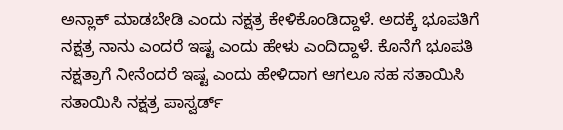ಅನ್ಲಾಕ್ ಮಾಡಬೇಡಿ ಎಂದು ನಕ್ಷತ್ರ ಕೇಳಿಕೊಂಡಿದ್ದಾಳೆ. ಅದಕ್ಕೆ ಭೂಪತಿಗೆ ನಕ್ಷತ್ರ ನಾನು ಎಂದರೆ ಇಷ್ಟ ಎಂದು ಹೇಳು ಎಂದಿದ್ದಾಳೆ. ಕೊನೆಗೆ ಭೂಪತಿ ನಕ್ಷತ್ರಾಗೆ ನೀನೆಂದರೆ ಇಷ್ಟ ಎಂದು ಹೇಳಿದಾಗ ಆಗಲೂ ಸಹ ಸತಾಯಿಸಿ ಸತಾಯಿಸಿ ನಕ್ಷತ್ರ ಪಾಸ್ವರ್ಡ್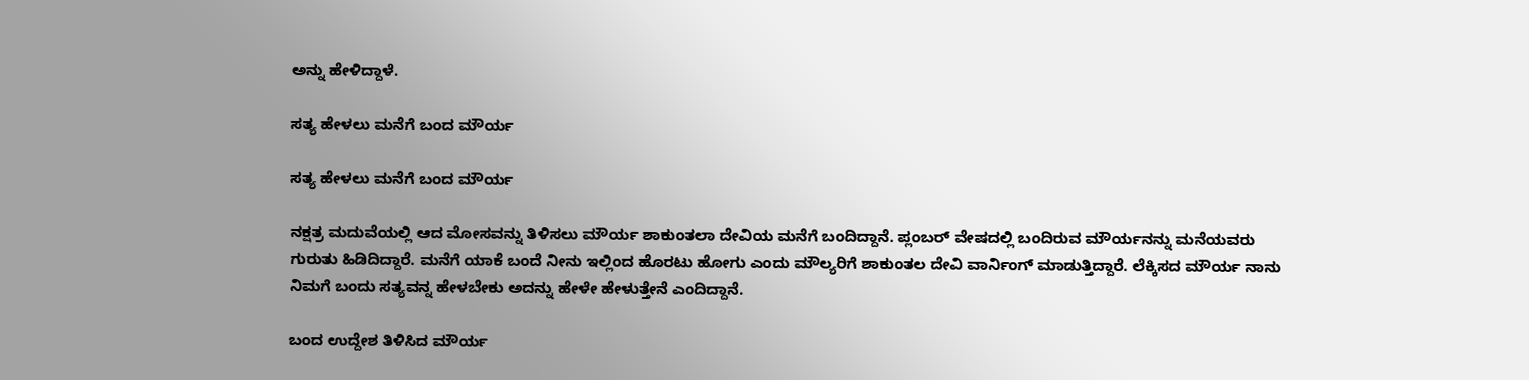ಅನ್ನು ಹೇಳಿದ್ದಾಳೆ.

ಸತ್ಯ ಹೇಳಲು ಮನೆಗೆ ಬಂದ ಮೌರ್ಯ

ಸತ್ಯ ಹೇಳಲು ಮನೆಗೆ ಬಂದ ಮೌರ್ಯ

ನಕ್ಷತ್ರ ಮದುವೆಯಲ್ಲಿ ಆದ ಮೋಸವನ್ನು ತಿಳಿಸಲು ಮೌರ್ಯ ಶಾಕುಂತಲಾ ದೇವಿಯ ಮನೆಗೆ ಬಂದಿದ್ದಾನೆ. ಪ್ಲಂಬರ್ ವೇಷದಲ್ಲಿ ಬಂದಿರುವ ಮೌರ್ಯನನ್ನು ಮನೆಯವರು ಗುರುತು ಹಿಡಿದಿದ್ದಾರೆ. ಮನೆಗೆ ಯಾಕೆ ಬಂದೆ ನೀನು ಇಲ್ಲಿಂದ ಹೊರಟು ಹೋಗು ಎಂದು ಮೌಲ್ಯರಿಗೆ ಶಾಕುಂತಲ ದೇವಿ ವಾರ್ನಿಂಗ್ ಮಾಡುತ್ತಿದ್ದಾರೆ. ಲೆಕ್ಕಿಸದ ಮೌರ್ಯ ನಾನು ನಿಮಗೆ ಬಂದು ಸತ್ಯವನ್ನ ಹೇಳಬೇಕು ಅದನ್ನು ಹೇಳೇ ಹೇಳುತ್ತೇನೆ ಎಂದಿದ್ದಾನೆ.

ಬಂದ ಉದ್ದೇಶ ತಿಳಿಸಿದ ಮೌರ್ಯ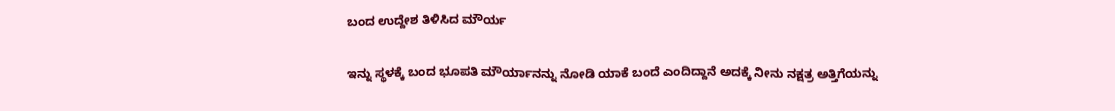ಬಂದ ಉದ್ದೇಶ ತಿಳಿಸಿದ ಮೌರ್ಯ

ಇನ್ನು ಸ್ಥಳಕ್ಕೆ ಬಂದ ಭೂಪತಿ ಮೌರ್ಯಾನನ್ನು ನೋಡಿ ಯಾಕೆ ಬಂದೆ ಎಂದಿದ್ದಾನೆ ಅದಕ್ಕೆ ನೀನು ನಕ್ಷತ್ರ ಅತ್ತಿಗೆಯನ್ನು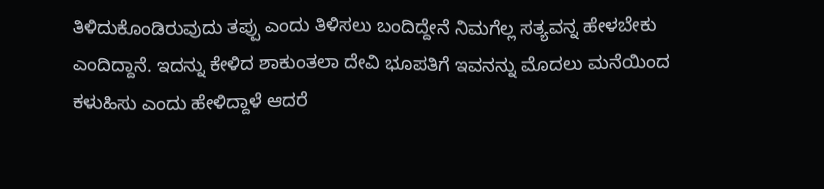ತಿಳಿದುಕೊಂಡಿರುವುದು ತಪ್ಪು ಎಂದು ತಿಳಿಸಲು ಬಂದಿದ್ದೇನೆ ನಿಮಗೆಲ್ಲ ಸತ್ಯವನ್ನ ಹೇಳಬೇಕು ಎಂದಿದ್ದಾನೆ. ಇದನ್ನು ಕೇಳಿದ ಶಾಕುಂತಲಾ ದೇವಿ ಭೂಪತಿಗೆ ಇವನನ್ನು ಮೊದಲು ಮನೆಯಿಂದ ಕಳುಹಿಸು ಎಂದು ಹೇಳಿದ್ದಾಳೆ ಆದರೆ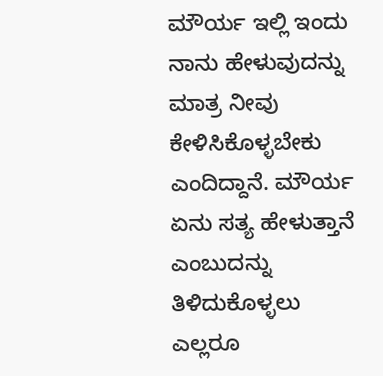ಮೌರ್ಯ ಇಲ್ಲಿ ಇಂದು ನಾನು ಹೇಳುವುದನ್ನು ಮಾತ್ರ ನೀವು ಕೇಳಿಸಿಕೊಳ್ಳಬೇಕು ಎಂದಿದ್ದಾನೆ. ಮೌರ್ಯ ಏನು ಸತ್ಯ ಹೇಳುತ್ತಾನೆ ಎಂಬುದನ್ನು ತಿಳಿದುಕೊಳ್ಳಲು ಎಲ್ಲರೂ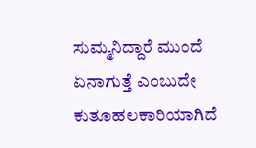ಸುಮ್ಮನಿದ್ದಾರೆ ಮುಂದೆ ಏನಾಗುತ್ತೆ ಎಂಬುದೇ ಕುತೂಹಲಕಾರಿಯಾಗಿದೆ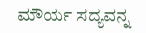ಮೌರ್ಯ ಸದ್ಯವನ್ನ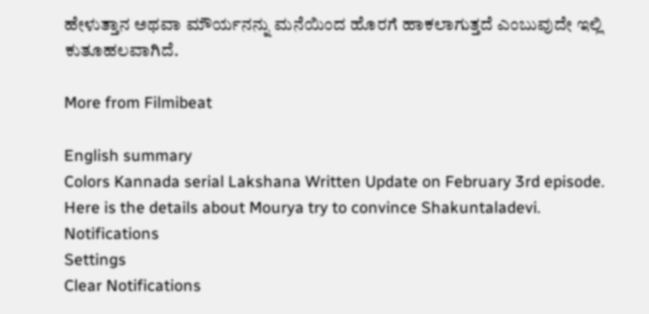ಹೇಳುತ್ತಾನ ಅಥವಾ ಮೌರ್ಯನನ್ನು ಮನೆಯಿಂದ ಹೊರಗೆ ಹಾಕಲಾಗುತ್ತದೆ ಎಂಬುವುದೇ ಇಲ್ಲಿ ಕುತೂಹಲವಾಗಿದೆ.

More from Filmibeat

English summary
Colors Kannada serial Lakshana Written Update on February 3rd episode. Here is the details about Mourya try to convince Shakuntaladevi.
Notifications
Settings
Clear Notifications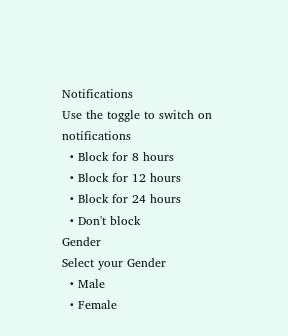Notifications
Use the toggle to switch on notifications
  • Block for 8 hours
  • Block for 12 hours
  • Block for 24 hours
  • Don't block
Gender
Select your Gender
  • Male
  • Female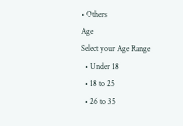• Others
Age
Select your Age Range
  • Under 18
  • 18 to 25
  • 26 to 35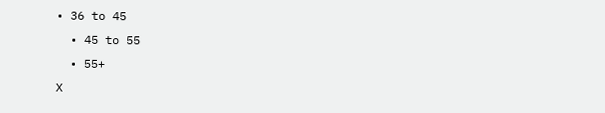• 36 to 45
  • 45 to 55
  • 55+
X